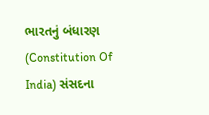ભારતનું બંધારણ (Constitution Of India) સંસદના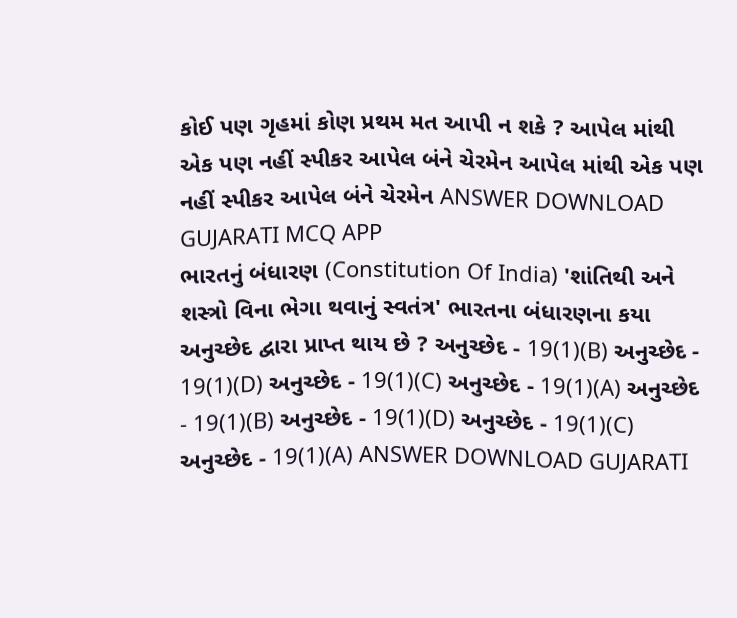કોઈ પણ ગૃહમાં કોણ પ્રથમ મત આપી ન શકે ? આપેલ માંથી એક પણ નહીં સ્પીકર આપેલ બંને ચેરમેન આપેલ માંથી એક પણ નહીં સ્પીકર આપેલ બંને ચેરમેન ANSWER DOWNLOAD GUJARATI MCQ APP
ભારતનું બંધારણ (Constitution Of India) 'શાંતિથી અને શસ્ત્રો વિના ભેગા થવાનું સ્વતંત્ર' ભારતના બંધારણના કયા અનુચ્છેદ દ્વારા પ્રાપ્ત થાય છે ? અનુચ્છેદ - 19(1)(B) અનુચ્છેદ - 19(1)(D) અનુચ્છેદ - 19(1)(C) અનુચ્છેદ - 19(1)(A) અનુચ્છેદ - 19(1)(B) અનુચ્છેદ - 19(1)(D) અનુચ્છેદ - 19(1)(C) અનુચ્છેદ - 19(1)(A) ANSWER DOWNLOAD GUJARATI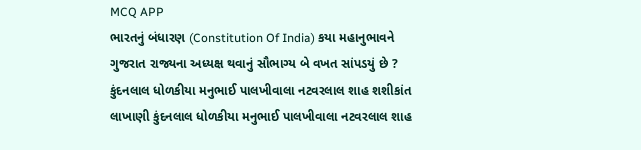MCQ APP
ભારતનું બંધારણ (Constitution Of India) કયા મહાનુભાવને ગુજરાત રાજ્યના અધ્યક્ષ થવાનું સૌભાગ્ય બે વખત સાંપડયું છે ? કુંદનલાલ ધોળકીયા મનુભાઈ પાલખીવાલા નટવરલાલ શાહ શશીકાંત લાખાણી કુંદનલાલ ધોળકીયા મનુભાઈ પાલખીવાલા નટવરલાલ શાહ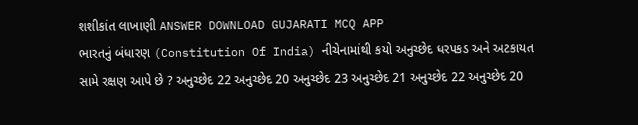શશીકાંત લાખાણી ANSWER DOWNLOAD GUJARATI MCQ APP
ભારતનું બંધારણ (Constitution Of India) નીચેનામાંથી કયો અનુચ્છેદ ધરપકડ અને અટકાયત સામે રક્ષણ આપે છે ? અનુચ્છેદ 22 અનુચ્છેદ 20 અનુચ્છેદ 23 અનુચ્છેદ 21 અનુચ્છેદ 22 અનુચ્છેદ 20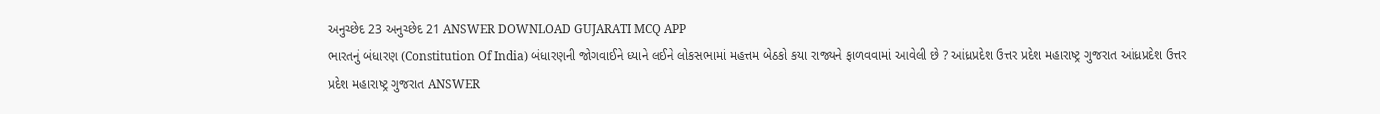અનુચ્છેદ 23 અનુચ્છેદ 21 ANSWER DOWNLOAD GUJARATI MCQ APP
ભારતનું બંધારણ (Constitution Of India) બંધારણની જોગવાઈને ધ્યાને લઈને લોકસભામાં મહત્તમ બેઠકો કયા રાજ્યને ફાળવવામાં આવેલી છે ? આંધ્રપ્રદેશ ઉત્તર પ્રદેશ મહારાષ્ટ્ર ગુજરાત આંધ્રપ્રદેશ ઉત્તર પ્રદેશ મહારાષ્ટ્ર ગુજરાત ANSWER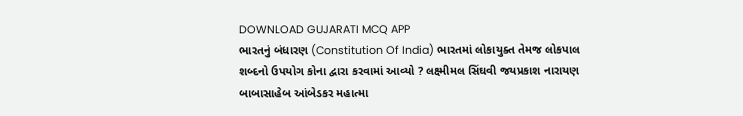DOWNLOAD GUJARATI MCQ APP
ભારતનું બંધારણ (Constitution Of India) ભારતમાં લોકાયુક્ત તેમજ લોકપાલ શબ્દનો ઉપયોગ કોના દ્વારા કરવામાં આવ્યો ? લક્ષ્મીમલ સિંઘવી જયપ્રકાશ નારાયણ બાબાસાહેબ આંબેડકર મહાત્મા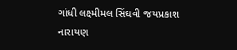ગાંધી લક્ષ્મીમલ સિંઘવી જયપ્રકાશ નારાયણ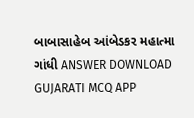બાબાસાહેબ આંબેડકર મહાત્મા ગાંધી ANSWER DOWNLOAD GUJARATI MCQ APP